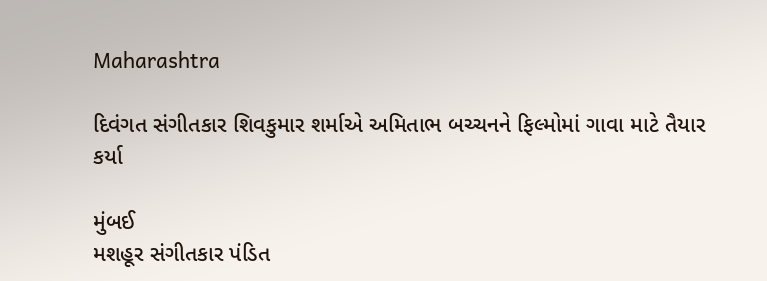Maharashtra

દિવંગત સંગીતકાર શિવકુમાર શર્માએ અમિતાભ બચ્ચનને ફિલ્મોમાં ગાવા માટે તૈયાર કર્યા

મુંબઈ
મશહૂર સંગીતકાર પંડિત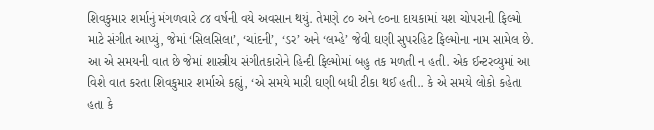શિવકુમાર શર્માનું મંગળવારે ૮૪ વર્ષની વયે અવસાન થયું. તેમણે ૮૦ અને ૯૦ના દાયકામાં યશ ચોપરાની ફિલ્મો માટે સંગીત આપ્યું, જેમાં ‘સિલસિલા’, ‘ચાંદની’, ‘ડર’ અને ‘લમ્હે’ જેવી ઘણી સુપરહિટ ફિલ્મોના નામ સામેલ છે. આ એ સમયની વાત છે જેમાં શાસ્ત્રીય સંગીતકારોને હિન્દી ફિલ્મોમાં બહુ તક મળતી ન હતી. એક ઈન્ટરવ્યુમાં આ વિશે વાત કરતા શિવકુમાર શર્માએ કહ્યું, ‘એ સમયે મારી ઘણી બધી ટીકા થઈ હતી.. કે એ સમયે લોકો કહેતા હતા કે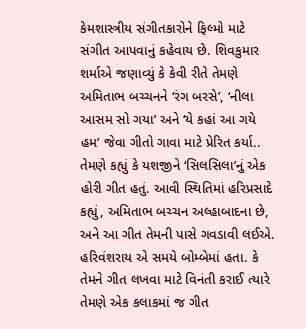કેમશાસ્ત્રીય સંગીતકારોને ફિલ્મો માટે સંગીત આપવાનું કહેવાય છે. શિવકુમાર શર્માએ જણાવ્યું કે કેવી રીતે તેમણે અમિતાભ બચ્ચનને ‘રંગ બરસે’, ‘નીલા આસમ સો ગયા’ અને ‘યે કહાં આ ગયે હમ’ જેવા ગીતો ગાવા માટે પ્રેરિત કર્યા.. તેમણે કહ્યું કે યશજીને ‘સિલસિલા’નું એક હોરી ગીત હતું. આવી સ્થિતિમાં હરિપ્રસાદે કહ્યું, અમિતાભ બચ્ચન અલ્હાબાદના છે, અને આ ગીત તેમની પાસે ગવડાવી લઈએ. હરિવંશરાય એ સમયે બોમ્બેમાં હતા. કે તેમને ગીત લખવા માટે વિનંતી કરાઈ ત્યારે તેમણે એક કલાકમાં જ ગીત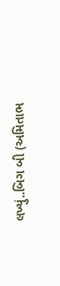લખ્યું..બિગ બી (અમિતાભ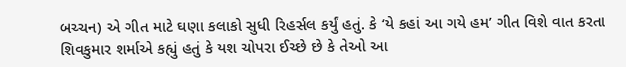બચ્ચન) એ ગીત માટે ઘણા કલાકો સુધી રિહર્સલ કર્યું હતું. કે ‘યે કહાં આ ગયે હમ’ ગીત વિશે વાત કરતા શિવકુમાર શર્માએ કહ્યું હતું કે યશ ચોપરા ઈચ્છે છે કે તેઓ આ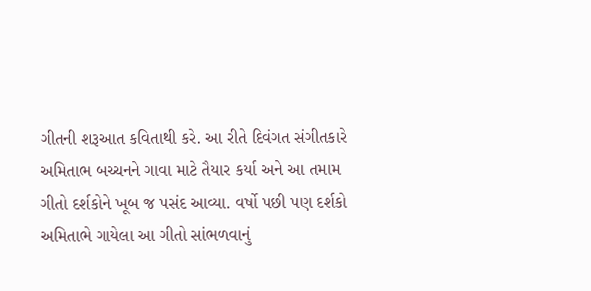ગીતની શરૂઆત કવિતાથી કરે. આ રીતે દિવંગત સંગીતકારે અમિતાભ બચ્ચનને ગાવા માટે તૈયાર કર્યા અને આ તમામ ગીતો દર્શકોને ખૂબ જ પસંદ આવ્યા. વર્ષો પછી પણ દર્શકો અમિતાભે ગાયેલા આ ગીતો સાંભળવાનું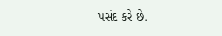પસંદ કરે છે.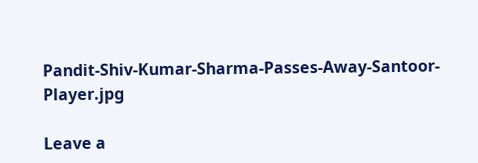Pandit-Shiv-Kumar-Sharma-Passes-Away-Santoor-Player.jpg

Leave a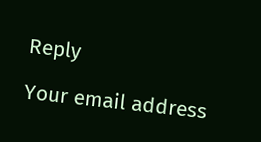Reply

Your email address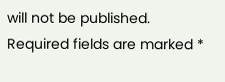will not be published. Required fields are marked *